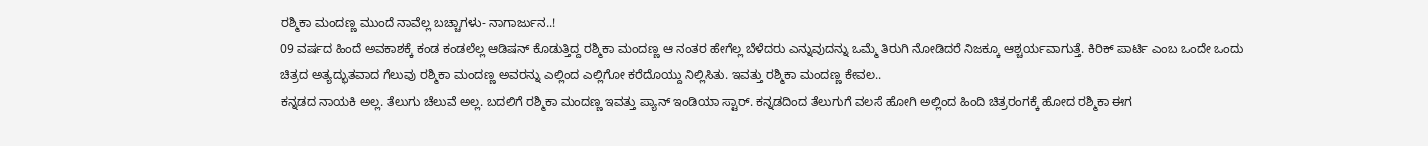ರಶ್ಮಿಕಾ ಮಂದಣ್ಣ ಮುಂದೆ ನಾವೆಲ್ಲ ಬಚ್ಚಾಗಳು- ನಾಗಾರ್ಜುನ..!
09 ವರ್ಷದ ಹಿಂದೆ ಅವಕಾಶಕ್ಕೆ ಕಂಡ ಕಂಡಲೆಲ್ಲ ಆಡಿಷನ್ ಕೊಡುತ್ತಿದ್ದ ರಶ್ಮಿಕಾ ಮಂದಣ್ಣ ಆ ನಂತರ ಹೇಗೆಲ್ಲ ಬೆಳೆದರು ಎನ್ನುವುದನ್ನು ಒಮ್ಮೆ ತಿರುಗಿ ನೋಡಿದರೆ ನಿಜಕ್ಕೂ ಆಶ್ಚರ್ಯವಾಗುತ್ತೆ. ಕಿರಿಕ್ ಪಾರ್ಟಿ ಎಂಬ ಒಂದೇ ಒಂದು ಚಿತ್ರದ ಅತ್ಯದ್ಭುತವಾದ ಗೆಲುವು ರಶ್ಮಿಕಾ ಮಂದಣ್ಣ ಅವರನ್ನು ಎಲ್ಲಿಂದ ಎಲ್ಲಿಗೋ ಕರೆದೊಯ್ದು ನಿಲ್ಲಿಸಿತು. ಇವತ್ತು ರಶ್ಮಿಕಾ ಮಂದಣ್ಣ ಕೇವಲ..
ಕನ್ನಡದ ನಾಯಕಿ ಅಲ್ಲ. ತೆಲುಗು ಚೆಲುವೆ ಅಲ್ಲ. ಬದಲಿಗೆ ರಶ್ಮಿಕಾ ಮಂದಣ್ಣ ಇವತ್ತು ಪ್ಯಾನ್ ಇಂಡಿಯಾ ಸ್ಟಾರ್. ಕನ್ನಡದಿಂದ ತೆಲುಗುಗೆ ವಲಸೆ ಹೋಗಿ ಅಲ್ಲಿಂದ ಹಿಂದಿ ಚಿತ್ರರಂಗಕ್ಕೆ ಹೋದ ರಶ್ಮಿಕಾ ಈಗ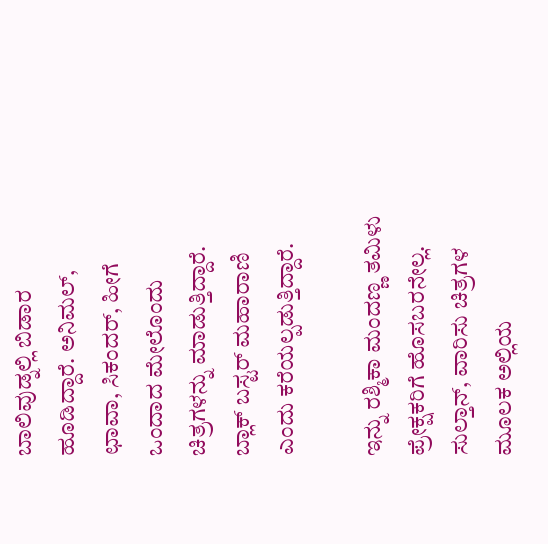ಬಾಲಿವುಡ್ನಲ್ಲಿ ಬಿಡಾರ ಹೂಡಿದ್ದಾರೆ. ಅನಿಮಲ್, ಛಾವಾ, ಸಿಕಂದರ್, ಹೀಗೆ ಒಂದಾದ ಮೇಲೊಂದು ಚಿತ್ರಗಳನ್ನು ಮಾಡುತ್ತಿದ್ದಾರೆ. ಬ್ಲಾಕ್ ಬಸ್ಟರ್ ಮಹಾರಾಣಿ ಎಂದು ಕರೆಯಲ್ಪಡುತ್ತಿದ್ದಾರೆ.

ಇನ್ನು ರಶ್ಮಿಕಾ ಮಂದಣ್ಣ ತಮಿಳು ಪ್ರೇಕ್ಷಕರಿಗೆ ಹೊಸಬರನೇಲ್ಲ. ಸುಲ್ತಾನ್, ವಾರಿಸು ಚಿತ್ರಗಳ ಮೂಲಕ ಅಲ್ಲಿಯ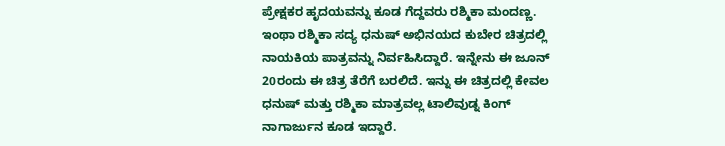ಪ್ರೇಕ್ಷಕರ ಹೃದಯವನ್ನು ಕೂಡ ಗೆದ್ದವರು ರಶ್ಮಿಕಾ ಮಂದಣ್ಣ.
ಇಂಥಾ ರಶ್ಮಿಕಾ ಸದ್ಯ ಧನುಷ್ ಅಭಿನಯದ ಕುಬೇರ ಚಿತ್ರದಲ್ಲಿ ನಾಯಕಿಯ ಪಾತ್ರವನ್ನು ನಿರ್ವಹಿಸಿದ್ದಾರೆ. ಇನ್ನೇನು ಈ ಜೂನ್ 20ರಂದು ಈ ಚಿತ್ರ ತೆರೆಗೆ ಬರಲಿದೆ. ಇನ್ನು ಈ ಚಿತ್ರದಲ್ಲಿ ಕೇವಲ ಧನುಷ್ ಮತ್ತು ರಶ್ಮಿಕಾ ಮಾತ್ರವಲ್ಲ ಟಾಲಿವುಡ್ನ ಕಿಂಗ್ ನಾಗಾರ್ಜುನ ಕೂಡ ಇದ್ದಾರೆ.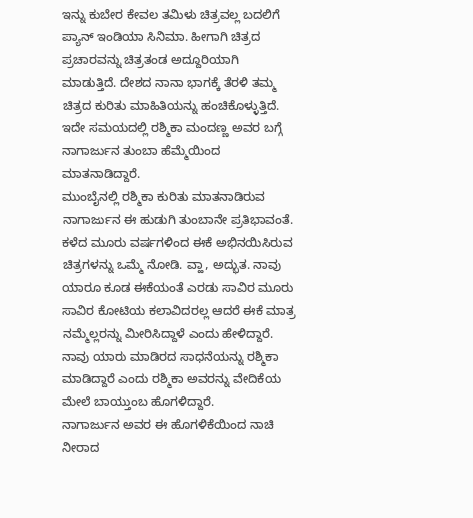ಇನ್ನು ಕುಬೇರ ಕೇವಲ ತಮಿಳು ಚಿತ್ರವಲ್ಲ ಬದಲಿಗೆ ಪ್ಯಾನ್ ಇಂಡಿಯಾ ಸಿನಿಮಾ. ಹೀಗಾಗಿ ಚಿತ್ರದ ಪ್ರಚಾರವನ್ನು ಚಿತ್ರತಂಡ ಅದ್ದೂರಿಯಾಗಿ ಮಾಡುತ್ತಿದೆ. ದೇಶದ ನಾನಾ ಭಾಗಕ್ಕೆ ತೆರಳಿ ತಮ್ಮ ಚಿತ್ರದ ಕುರಿತು ಮಾಹಿತಿಯನ್ನು ಹಂಚಿಕೊಳ್ಳುತ್ತಿದೆ. ಇದೇ ಸಮಯದಲ್ಲಿ ರಶ್ಮಿಕಾ ಮಂದಣ್ಣ ಅವರ ಬಗ್ಗೆ ನಾಗಾರ್ಜುನ ತುಂಬಾ ಹೆಮ್ಮೆಯಿಂದ ಮಾತನಾಡಿದ್ದಾರೆ.
ಮುಂಬೈನಲ್ಲಿ ರಶ್ಮಿಕಾ ಕುರಿತು ಮಾತನಾಡಿರುವ ನಾಗಾರ್ಜುನ ಈ ಹುಡುಗಿ ತುಂಬಾನೇ ಪ್ರತಿಭಾವಂತೆ. ಕಳೆದ ಮೂರು ವರ್ಷಗಳಿಂದ ಈಕೆ ಅಭಿನಯಿಸಿರುವ ಚಿತ್ರಗಳನ್ನು ಒಮ್ಮೆ ನೋಡಿ. ವ್ಹಾ, ಅದ್ಭುತ. ನಾವು ಯಾರೂ ಕೂಡ ಈಕೆಯಂತೆ ಎರಡು ಸಾವಿರ ಮೂರು ಸಾವಿರ ಕೋಟಿಯ ಕಲಾವಿದರಲ್ಲ ಆದರೆ ಈಕೆ ಮಾತ್ರ ನಮ್ಮೆಲ್ಲರನ್ನು ಮೀರಿಸಿದ್ದಾಳೆ ಎಂದು ಹೇಳಿದ್ದಾರೆ. ನಾವು ಯಾರು ಮಾಡಿರದ ಸಾಧನೆಯನ್ನು ರಶ್ಮಿಕಾ ಮಾಡಿದ್ದಾರೆ ಎಂದು ರಶ್ಮಿಕಾ ಅವರನ್ನು ವೇದಿಕೆಯ ಮೇಲೆ ಬಾಯ್ತುಂಬ ಹೊಗಳಿದ್ದಾರೆ.
ನಾಗಾರ್ಜುನ ಅವರ ಈ ಹೊಗಳಿಕೆಯಿಂದ ನಾಚಿ ನೀರಾದ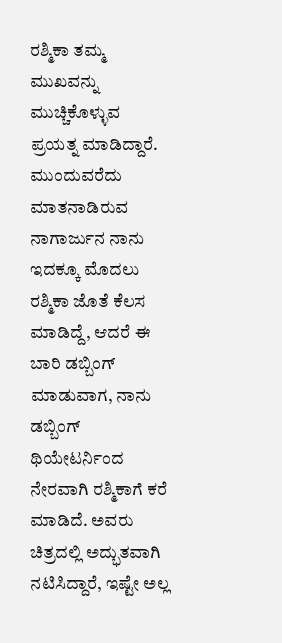ರಶ್ಮಿಕಾ ತಮ್ಮ ಮುಖವನ್ನು ಮುಚ್ಚಿಕೊಳ್ಳುವ ಪ್ರಯತ್ನ ಮಾಡಿದ್ದಾರೆ. ಮುಂದುವರೆದು ಮಾತನಾಡಿರುವ ನಾಗಾರ್ಜುನ ನಾನು ಇದಕ್ಕೂ ಮೊದಲು ರಶ್ಮಿಕಾ ಜೊತೆ ಕೆಲಸ ಮಾಡಿದ್ದೆ, ಆದರೆ ಈ ಬಾರಿ ಡಬ್ಬಿಂಗ್ ಮಾಡುವಾಗ, ನಾನು ಡಬ್ಬಿಂಗ್ ಥಿಯೇಟರ್ನಿಂದ ನೇರವಾಗಿ ರಶ್ಮಿಕಾಗೆ ಕರೆ ಮಾಡಿದೆ. ಅವರು ಚಿತ್ರದಲ್ಲಿ ಅದ್ಭುತವಾಗಿ ನಟಿಸಿದ್ದಾರೆ, ಇಷ್ಟೇ ಅಲ್ಲ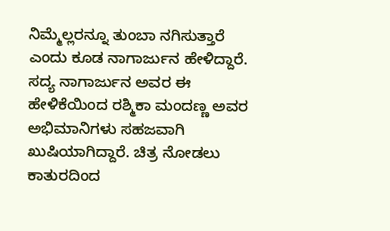ನಿಮ್ಮೆಲ್ಲರನ್ನೂ ತುಂಬಾ ನಗಿಸುತ್ತಾರೆ ಎಂದು ಕೂಡ ನಾಗಾರ್ಜುನ ಹೇಳಿದ್ದಾರೆ.
ಸದ್ಯ ನಾಗಾರ್ಜುನ ಅವರ ಈ ಹೇಳಿಕೆಯಿಂದ ರಶ್ಮಿಕಾ ಮಂದಣ್ಣ ಅವರ ಅಭಿಮಾನಿಗಳು ಸಹಜವಾಗಿ ಖುಷಿಯಾಗಿದ್ದಾರೆ. ಚಿತ್ರ ನೋಡಲು ಕಾತುರದಿಂದ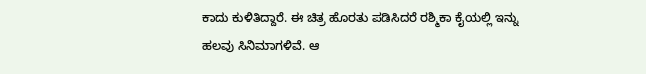ಕಾದು ಕುಳಿತಿದ್ದಾರೆ. ಈ ಚಿತ್ರ ಹೊರತು ಪಡಿಸಿದರೆ ರಶ್ಮಿಕಾ ಕೈಯಲ್ಲಿ ಇನ್ನು ಹಲವು ಸಿನಿಮಾಗಳಿವೆ. ಆ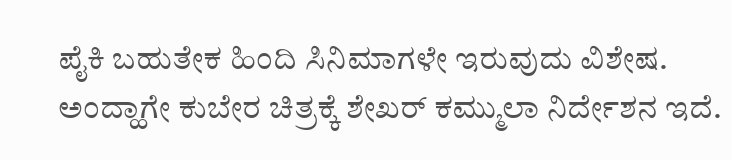ಪೈಕಿ ಬಹುತೇಕ ಹಿಂದಿ ಸಿನಿಮಾಗಳೇ ಇರುವುದು ವಿಶೇಷ.
ಅಂದ್ಹಾಗೇ ಕುಬೇರ ಚಿತ್ರಕ್ಕೆ ಶೇಖರ್ ಕಮ್ಮುಲಾ ನಿರ್ದೇಶನ ಇದೆ.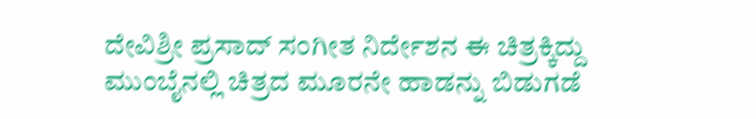ದೇವಿಶ್ರೀ ಪ್ರಸಾದ್ ಸಂಗೀತ ನಿರ್ದೇಶನ ಈ ಚಿತ್ರಕ್ಕಿದ್ದು ಮುಂಬೈನಲ್ಲಿ ಚಿತ್ರದ ಮೂರನೇ ಹಾಡನ್ನು ಬಿಡುಗಡೆ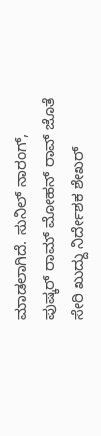ಮಾಡಲಾಗಿದೆ. ಸುನಿಲ್ ನಾರಂಗ್, ಪುಷ್ಕರ್ ರಾಮ್ ಮೋಹನ್ ರಾವ್ ಜೊತೆ ಸೇರಿ ಖುದ್ದು ನಿರ್ದೇಶಕ ಶೇಖರ್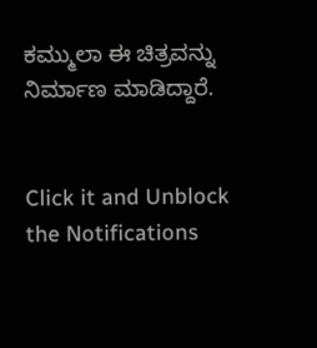ಕಮ್ಮುಲಾ ಈ ಚಿತ್ರವನ್ನು ನಿರ್ಮಾಣ ಮಾಡಿದ್ದಾರೆ.


Click it and Unblock the Notifications